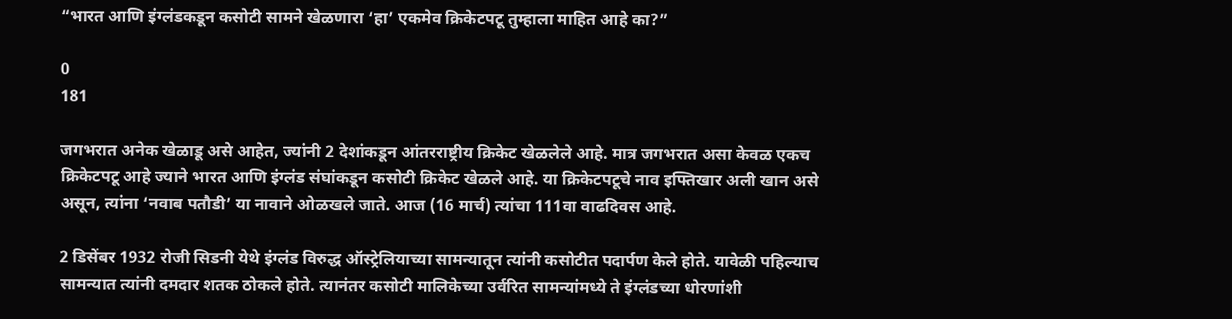“भारत आणि इंग्लंडकडून कसोटी सामने खेळणारा ‘हा’ एकमेव क्रिकेटपटू तुम्हाला माहित आहे का?”

0
181

जगभरात अनेक खेळाडू असे आहेत, ज्यांनी 2 देशांकडून आंतरराष्ट्रीय क्रिकेट खेळलेले आहे. मात्र जगभरात असा केवळ एकच क्रिकेटपटू आहे ज्याने भारत आणि इंग्लंड संघांकडून कसोटी क्रिकेट खेळले आहे. या क्रिकेटपटूचे नाव इफ्तिखार अली खान असे असून, त्यांना ‘नवाब पतौडी’ या नावाने ओळखले जाते. आज (16 मार्च) त्यांचा 111वा वाढदिवस आहे.

2 डिसेंबर 1932 रोजी सिडनी येथे इंग्लंड विरुद्ध ऑस्ट्रेलियाच्या सामन्यातून त्यांनी कसोटीत पदार्पण केले होते. यावेळी पहिल्याच सामन्यात त्यांनी दमदार शतक ठोकले होते. त्यानंतर कसोटी मालिकेच्या उर्वरित सामन्यांमध्ये ते इंग्लंडच्या धोरणांशी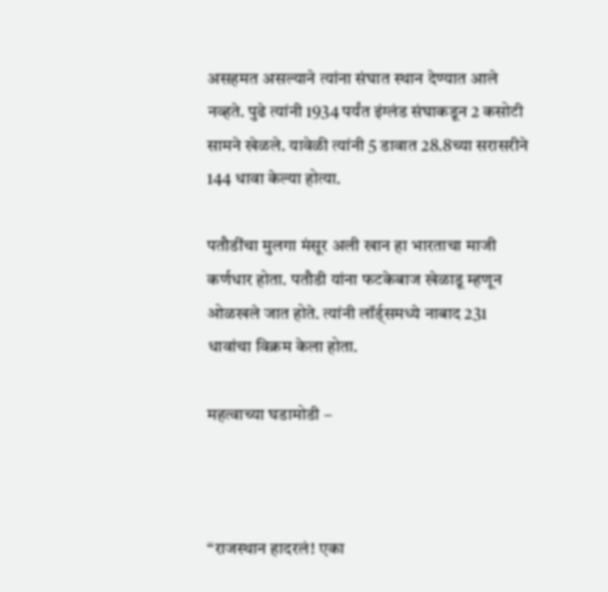असहमत असल्याने त्यांना संघात स्थान देण्यात आले नव्हते. पुढे त्यांनी 1934 पर्यंत इंग्लंड संघाकडून 2 कसोटी सामने खेळले. यावेळी त्यांनी 5 डावात 28.8च्या सरासरीने 144 धावा केल्या होत्या.

पतौडींचा मुलगा मंसूर अली खान हा भारताचा माजी कर्णधार होता. पतौडी यांना फटकेबाज खेळाडू म्हणून ओळखले जात होते. त्यांनी लॉर्ड्समध्ये नाबाद 231 धावांचा विक्रम केला होता.

महत्वाच्या घडामोडी –



“राजस्थान हादरलं! एका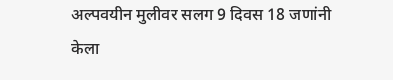अल्पवयीन मुलीवर सलग 9 दिवस 18 जणांनी केला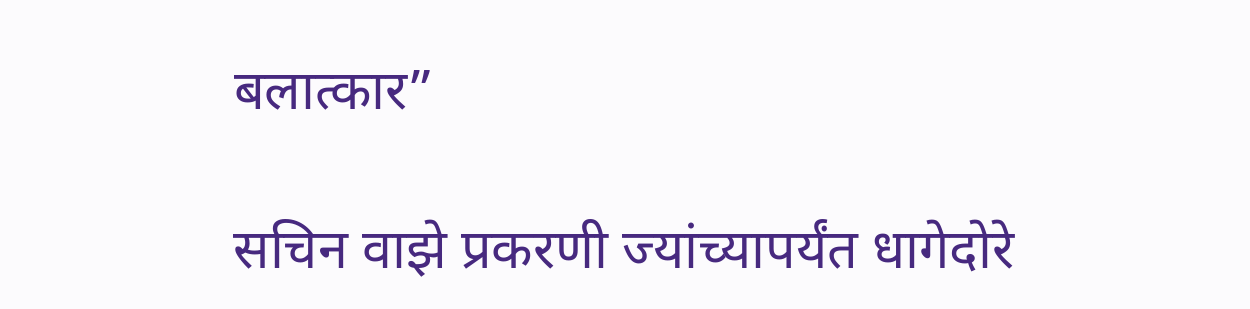बलात्कार”

सचिन वाझे प्रकरणी ज्यांच्यापर्यंत धागेदोरे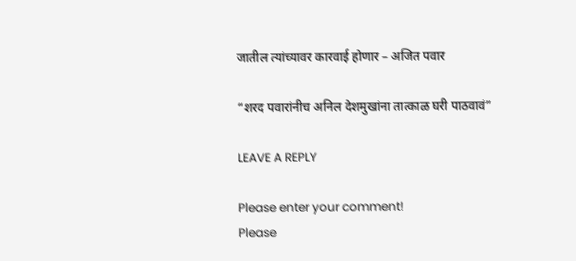जातील त्यांच्यावर कारवाई होणार – अजित पवार

“शरद पवारांनीच अनिल देशमुखांना तात्काळ घरी पाठवावं”

LEAVE A REPLY

Please enter your comment!
Please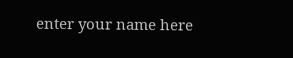enter your name here